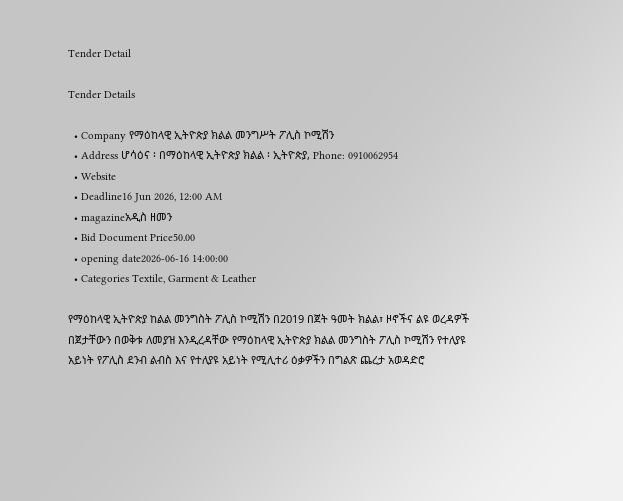Tender Detail

Tender Details

  • Company የማዕከላዊ ኢትዮጵያ ክልል መንግሥት ፖሊስ ኮሚሽን
  • Address ሆሳዕና ፡ በማዕከላዊ ኢትዮጵያ ክልል ፡ ኢትዮጵያ, Phone: 0910062954
  • Website
  • Deadline16 Jun 2026, 12:00 AM
  • magazineአዲስ ዘመን
  • Bid Document Price50.00
  • opening date2026-06-16 14:00:00
  • Categories Textile, Garment & Leather

የማዕከላዊ ኢትዮጵያ ከልል መንግስት ፖሊስ ኮሚሽን በ2019 በጀት ዓመት ክልል፣ ዞኖችና ልዩ ወረዳዎች በጀታቸውን በወቅቱ ለመያዝ እንዲረዳቸው የማዕከላዊ ኢትዮጵያ ክልል መንግስት ፖሊስ ኮሚሽን የተለያዩ አይነት የፖሊስ ደንብ ልብስ እና የተለያዩ አይነት የሚሊተሪ ዕቃዎችን በግልጽ ጨረታ አወዳድሮ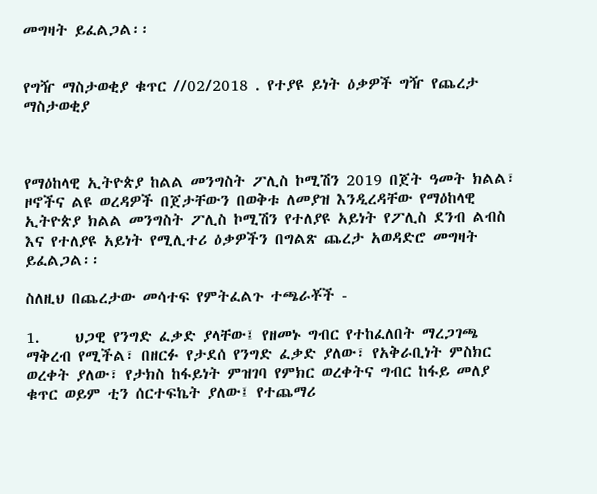መግዛት ይፈልጋል፡፡


የግዥ ማስታወቂያ ቁጥር //02/2018 . የተያዩ ይነት ዕቃዎች ግዥ የጨረታ ማስታወቂያ



የማዕከላዊ ኢትዮጵያ ከልል መንግስት ፖሊስ ኮሚሽን 2019 በጀት ዓመት ክልል፣ ዞኖችና ልዩ ወረዳዎች በጀታቸውን በወቅቱ ለመያዝ እንዲረዳቸው የማዕከላዊ ኢትዮጵያ ክልል መንግስት ፖሊስ ኮሚሽን የተለያዩ አይነት የፖሊስ ደንብ ልብስ እና የተለያዩ አይነት የሚሊተሪ ዕቃዎችን በግልጽ ጨረታ አወዳድሮ መግዛት ይፈልጋል፡፡

ስለዚህ በጨረታው መሳተፍ የምትፈልጉ ተጫራቾች -

1.     ህጋዊ የንግድ ፈቃድ ያላቸው፤ የዘመኑ ግብር የተከፈለበት ማረጋገጫ ማቅረብ የሚችል፣ በዘርፉ የታደሰ የንግድ ፈቃድ ያለው፣ የአቅራቢነት ምስክር ወረቀት ያለው፣ የታክስ ከፋይነት ምዝገባ የምክር ወረቀትና ግብር ከፋይ መለያ ቁጥር ወይም ቲን ሰርተፍኬት ያለው፤ የተጨማሪ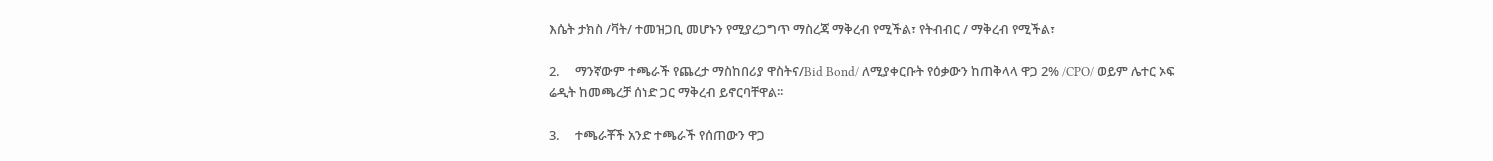እሴት ታክስ /ቫት/ ተመዝጋቢ መሆኑን የሚያረጋግጥ ማስረጃ ማቅረብ የሚችል፣ የትብብር / ማቅረብ የሚችል፣

2.     ማንኛውም ተጫራች የጨረታ ማስከበሪያ ዋስትና/Bid Bond/ ለሚያቀርቡት የዕቃውን ከጠቅላላ ዋጋ 2% /CPO/ ወይም ሌተር ኦፍ ሬዲት ከመጫረቻ ሰነድ ጋር ማቅረብ ይኖርባቸዋል፡፡

3.     ተጫራቾች አንድ ተጫራች የሰጠውን ዋጋ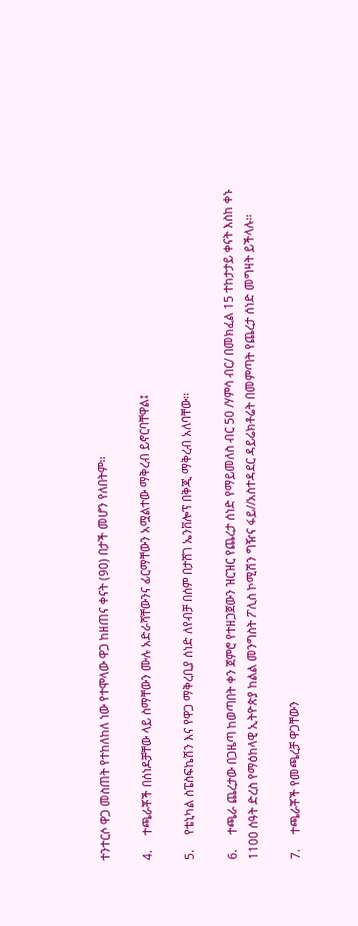ተንተርሶ ዋጋ መስጠት የተከለከለ ነው የተሞላው ዋጋ ከዘጠና ቀናት (90) በታች መሆን የለበትም።

4.     ተጫራቾች በሰነዶቻቸው ላይ ስማቸውን ሙሉ አድራሻቸውንና ፊርማቸውን አሟልተው ማቅረብ ይኖርባቸዋል፤

5.     የቴኒካል ስፔስፍኬሽን እና የዋጋ ማቅረቢያ ሰነድ ለየብቻ በሰም በታሸገ ኤንቨሎፕ በቅጂ ማቅረብ አለባቸው፡፡

6.     ተጫራ ጨረታው በጋዜጣ ከወጣበት ቀን ጀምሮ የተዘጋጀውን ዝርዝር የጨረታ ሰነድ የማይመለስ ብር 50 /ሃምሳ ብር/ በመክፈል 15 ተከታታይ ቀናት እስከ ቀኑ 1100 ሰዓት ድረስ የማዕከላዊ ኢትዮጵያ ከልል መንግስት ፖሊስ ኮሚሽን ግዥና ፋይ//አስተዳደር ዳይሬክቶሬት በመምጣት የጨረታ ሰነድ መግዛት ይችላሉ፡፡

7.     ተጫራቾች የመጫረቻ ዋጋቸውን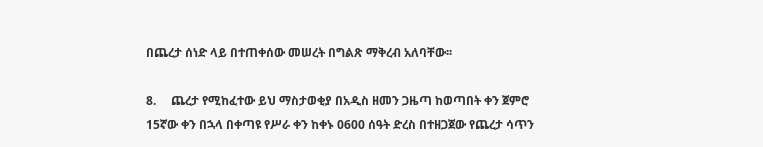በጨረታ ሰነድ ላይ በተጠቀሰው መሠረት በግልጽ ማቅረብ አለባቸው፡፡

8.     ጨረታ የሚከፈተው ይህ ማስታወቂያ በአዲስ ዘመን ጋዜጣ ከወጣበት ቀን ጀምሮ 15ኛው ቀን በኋላ በቀጣዩ የሥራ ቀን ከቀኑ 0600 ሰዓት ድረስ በተዘጋጀው የጨረታ ሳጥን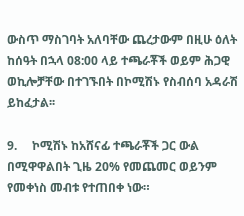ውስጥ ማስገባት አለባቸው ጨረታውም በዚሁ ዕለት ከሰዓት በኋላ 08:00 ላይ ተጫራቾች ወይም ሕጋዊ ወኪሎቻቸው በተገኙበት በኮሚሽኑ የስብሰባ አዳራሽ ይከፈታል፡፡

9.     ኮሚሽኑ ከአሸናፊ ተጫራቾች ጋር ውል በሚዋዋልበት ጊዜ 20% የመጨመር ወይንም የመቀነስ መብቱ የተጠበቀ ነው።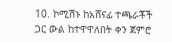10. ኮሚሽኑ ከአሸናፊ ተጫራቾች ጋር ውል ከተዋዋለበት ቀን ጀምሮ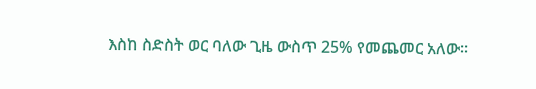እስከ ስድስት ወር ባለው ጊዜ ውስጥ 25% የመጨመር አለው፡፡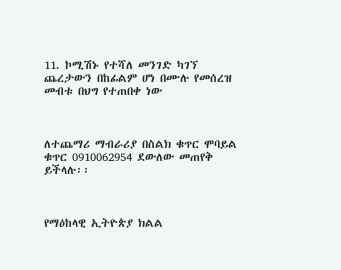11. ኮሚሽኑ የተሻለ መንገድ ካገኘ ጨረታውን በከፊልም ሆነ በሙሉ የመሰረዝ መብቱ በህግ የተጠበቀ ነው



ለተጨማሪ ማብራሪያ በስልክ ቁጥር ሞባይል ቁጥር 0910062954 ደውለው መጠየቅ ይችላሉ፡፡



የማዕከላዊ ኢትዮጵያ ክልል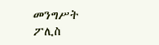መንግሥት ፖሊስ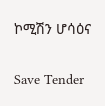ኮሚሽን ሆሳዕና

Save Tender